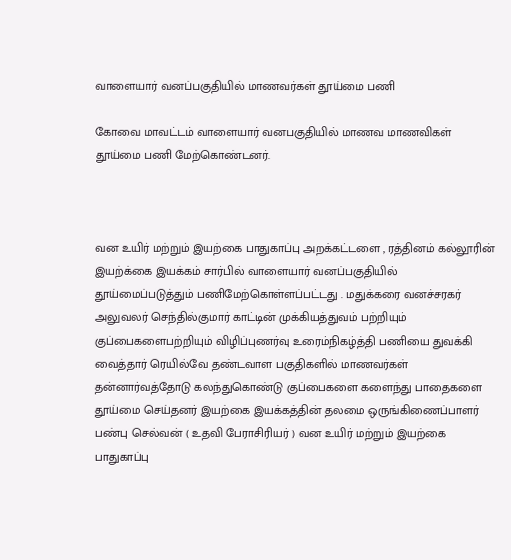வாளையார் வனப்பகுதியில் மாணவர்கள் தூய்மை பணி

கோவை மாவட்டம் வாளையார் வனபகுதியில் மாணவ மாணவிகள் தூய்மை பணி மேற்கொண்டனர்.



வன உயிர் மற்றும் இயற்கை பாதுகாப்பு அறக்கட்டளை , ரத்தினம் கல்லூரின் இயற்க்கை இயக்கம் சார்பில் வாளையார் வனப்பகுதியில் தூய்மைப்படுத்தும் பணிமேற்கொள்ளப்பட்டது . மதுக்கரை வனச்சரகர் அலுவலர் செந்தில்குமார் காட்டின் முக்கியத்துவம் பற்றியும் குப்பைகளைபற்றியும் விழிப்புணர்வு உரைம்நிகழ்த்தி பணியை துவக்கி வைத்தார் ரெயில்வே தண்டவாள பகுதிகளில் மாணவர்கள் தன்னார்வத்தோடு கலந்துகொண்டு குப்பைகளை களைந்து பாதைகளை தூய்மை செய்தனர் இயற்கை இயக்கத்தின் தலமை ஒருங்கிணைப்பாளர் பண்பு செல்வன் ( உதவி பேராசிரியர் ) வன உயிர் மற்றும் இயற்கை பாதுகாப்பு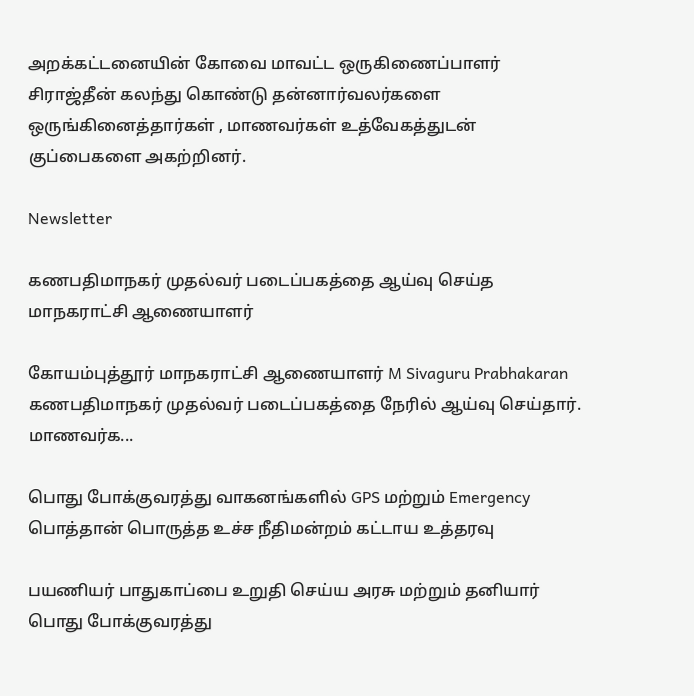அறக்கட்டனையின் கோவை மாவட்ட ஒருகிணைப்பாளர் சிராஜ்தீன் கலந்து கொண்டு தன்னார்வலர்களை ஒருங்கினைத்தார்கள் , மாணவர்கள் உத்வேகத்துடன் குப்பைகளை அகற்றினர்.

Newsletter

கணபதிமாநகர் முதல்வர் படைப்பகத்தை ஆய்வு செய்த மாநகராட்சி ஆணையாளர்

கோயம்புத்தூர் மாநகராட்சி ஆணையாளர் M Sivaguru Prabhakaran கணபதிமாநகர் முதல்வர் படைப்பகத்தை நேரில் ஆய்வு செய்தார். மாணவர்க...

பொது போக்குவரத்து வாகனங்களில் GPS மற்றும் Emergency பொத்தான் பொருத்த உச்ச நீதிமன்றம் கட்டாய உத்தரவு

பயணியர் பாதுகாப்பை உறுதி செய்ய அரசு மற்றும் தனியார் பொது போக்குவரத்து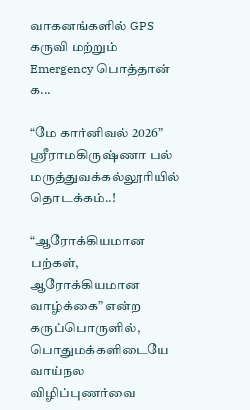வாகனங்களில் GPS கருவி மற்றும் Emergency பொத்தான் க...

“மே கார்னிவல் 2026” ஸ்ரீராமகிருஷ்ணா பல் மருத்துவக்கல்லூரியில் தொடக்கம்..!

“ஆரோக்கியமான பற்கள், ஆரோக்கியமான வாழ்க்கை” என்ற கருப்பொருளில், பொதுமக்களிடையே வாய்நல விழிப்புணர்வை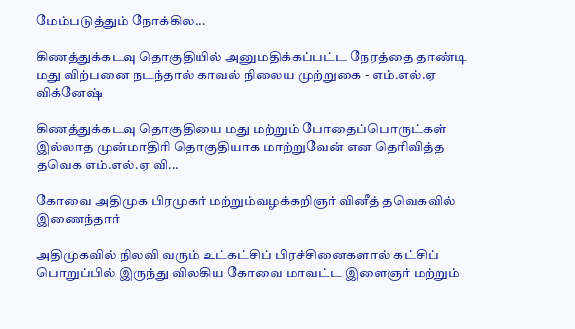மேம்படுத்தும் நோக்கில...

கிணத்துக்கடவு தொகுதியில் அனுமதிக்கப்பட்ட நேரத்தை தாண்டி மது விற்பனை நடந்தால் காவல் நிலைய முற்றுகை - எம்.எல்.ஏ விக்னேஷ்

கிணத்துக்கடவு தொகுதியை மது மற்றும் போதைப்பொருட்கள் இல்லாத முன்மாதிரி தொகுதியாக மாற்றுவேன் என தெரிவித்த தவெக எம்.எல்.ஏ வி...

கோவை அதிமுக பிரமுகர் மற்றும்வழக்கறிஞர் வினீத் தவெகவில் இணைந்தார்

அதிமுகவில் நிலவி வரும் உட்கட்சிப் பிரச்சினைகளால் கட்சிப் பொறுப்பில் இருந்து விலகிய கோவை மாவட்ட இளைஞர் மற்றும்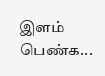இளம் பெண்க...